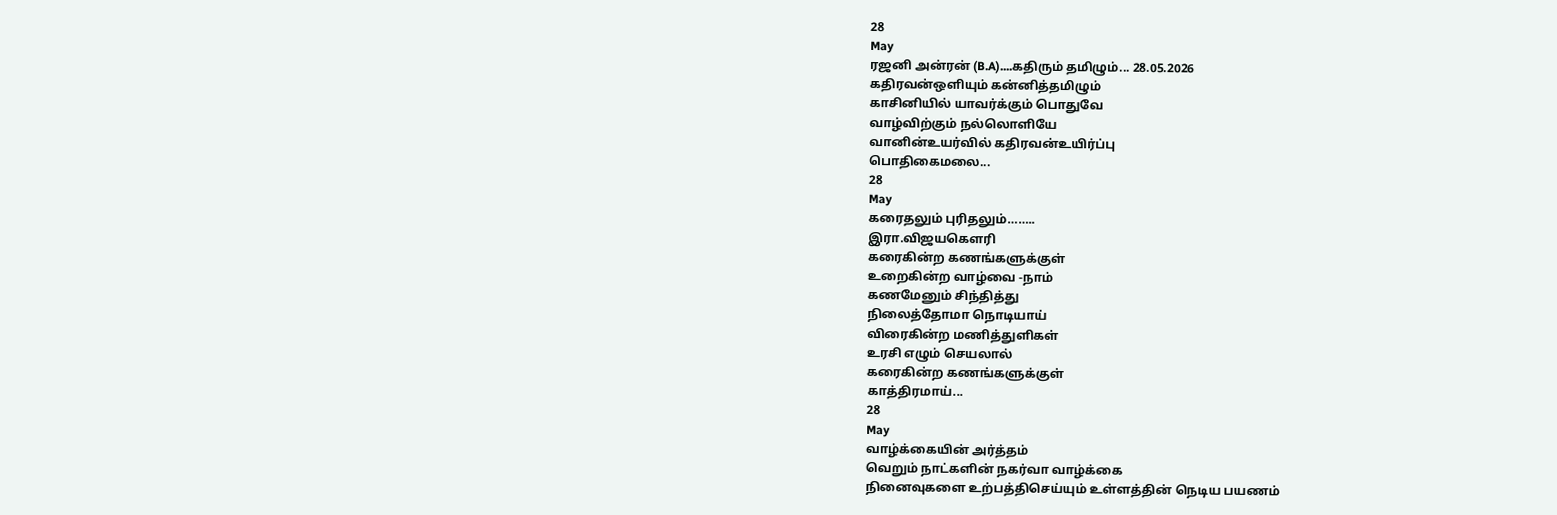28
May
ரஜனி அன்ரன் (B.A)....கதிரும் தமிழும்... 28.05.2026
கதிரவன்ஒளியும் கன்னித்தமிழும்
காசினியில் யாவர்க்கும் பொதுவே
வாழ்விற்கும் நல்லொளியே
வானின்உயர்வில் கதிரவன்உயிர்ப்பு
பொதிகைமலை...
28
May
கரைதலும் புரிதலும்……..
இரா.விஜயகௌரி
கரைகின்ற கணங்களுக்குள்
உறைகின்ற வாழ்வை -நாம்
கணமேனும் சிந்தித்து
நிலைத்தோமா நொடியாய்
விரைகின்ற மணித்துளிகள்
உரசி எழும் செயலால்
கரைகின்ற கணங்களுக்குள்
காத்திரமாய்...
28
May
வாழ்க்கையின் அர்த்தம்
வெறும் நாட்களின் நகர்வா வாழ்க்கை
நினைவுகளை உற்பத்திசெய்யும் உள்ளத்தின் நெடிய பயணம்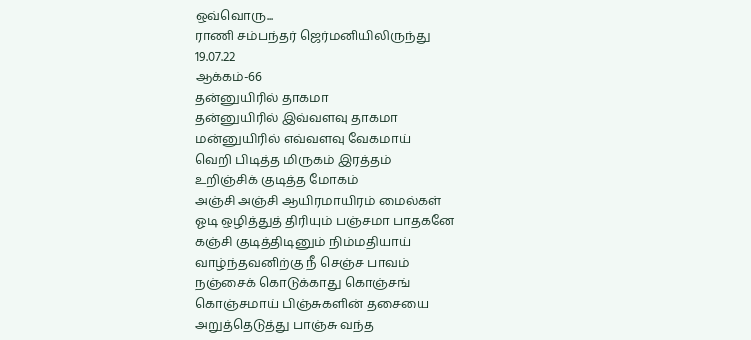ஒவ்வொரு...
ராணி சம்பந்தர் ஜெர்மனியிலிருந்து
19.07.22
ஆக்கம்-66
தன்னுயிரில் தாகமா
தன்னுயிரில் இவ்வளவு தாகமா
மன்னுயிரில் எவ்வளவு வேகமாய்
வெறி பிடித்த மிருகம் இரத்தம்
உறிஞ்சிக் குடித்த மோகம்
அஞ்சி அஞ்சி ஆயிரமாயிரம் மைல்கள்
ஓடி ஒழித்துத் திரியும் பஞ்சமா பாதகனே
கஞ்சி குடித்திடினும் நிம்மதியாய்
வாழ்ந்தவனிற்கு நீ செஞ்ச பாவம்
நஞ்சைக் கொடுக்காது கொஞ்சங்
கொஞ்சமாய் பிஞ்சுகளின் தசையை
அறுத்தெடுத்து பாஞ்சு வந்த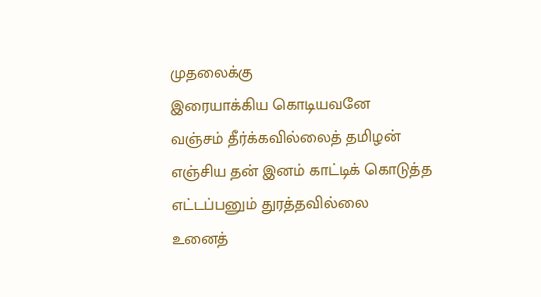முதலைக்கு
இரையாக்கிய கொடியவனே
வஞ்சம் தீர்க்கவில்லைத் தமிழன்
எஞ்சிய தன் இனம் காட்டிக் கொடுத்த
எட்டப்பனும் துரத்தவில்லை
உனைத்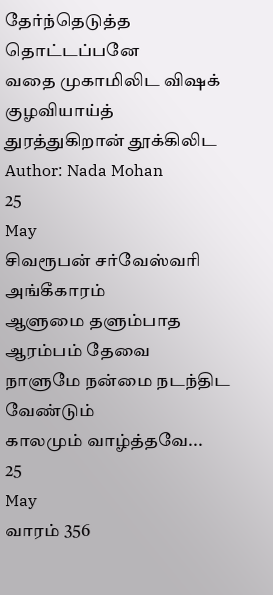தேர்ந்தெடுத்த தொட்டப்பனே
வதை முகாமிலிட விஷக் குழவியாய்த்
துரத்துகிறான் தூக்கிலிட
Author: Nada Mohan
25
May
சிவரூபன் சர்வேஸ்வரி அங்கீகாரம்
ஆளுமை தளும்பாத ஆரம்பம் தேவை
நாளுமே நன்மை நடந்திட வேண்டும்
காலமும் வாழ்த்தவே...
25
May
வாரம் 356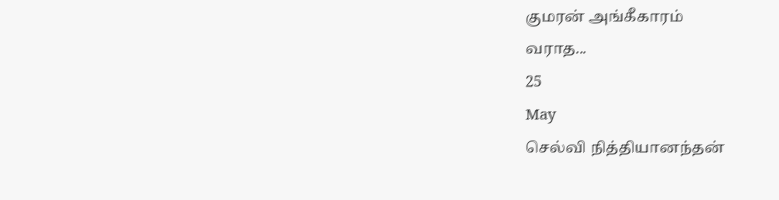குமரன் அங்கீகாரம்
வராத...
25
May
செல்வி நித்தியானந்தன்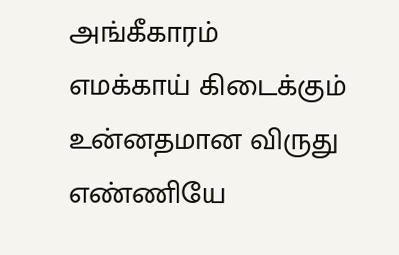அங்கீகாரம்
எமக்காய் கிடைக்கும்
உன்னதமான விருது
எண்ணியே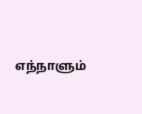எந்நாளும்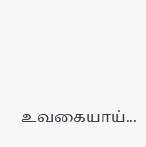உவகையாய்...